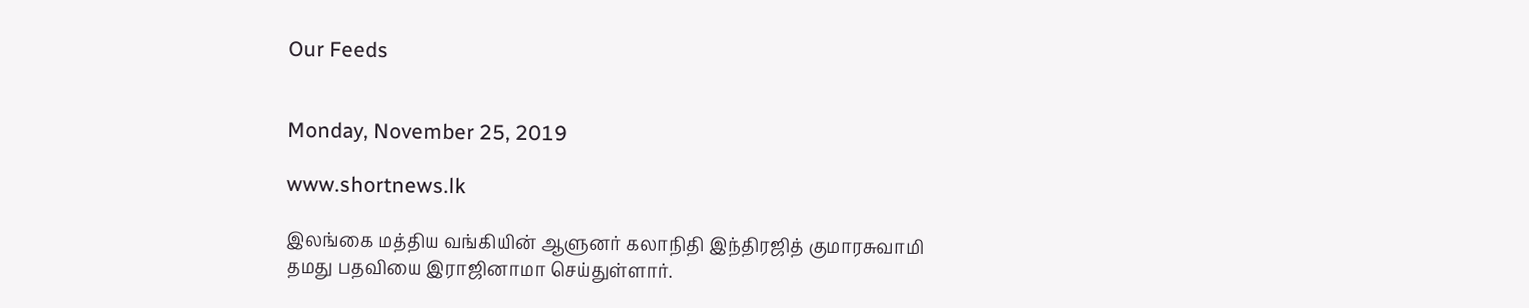Our Feeds


Monday, November 25, 2019

www.shortnews.lk

இலங்கை மத்திய வங்கியின் ஆளுனர் கலாநிதி இந்திரஜித் குமாரசுவாமி தமது பதவியை இராஜினாமா செய்துள்ளார்.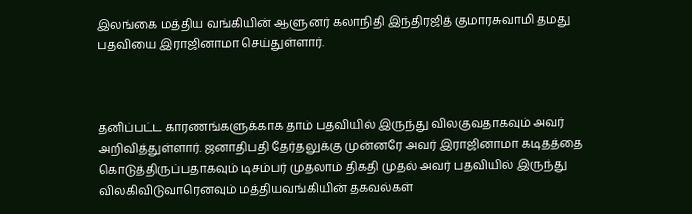இலங்கை மத்திய வங்கியின் ஆளுனர் கலாநிதி இந்திரஜித் குமாரசுவாமி தமது பதவியை இராஜினாமா செய்துள்ளார்.



தனிப்பட்ட காரணங்களுக்காக தாம் பதவியில் இருந்து விலகுவதாகவும் அவர் அறிவித்துள்ளார். ஜனாதிபதி தேர்தலுக்கு முன்னரே அவர் இராஜினாமா கடிதத்தை கொடுத்திருப்பதாகவும் டிசம்பர் முதலாம் திகதி முதல் அவர் பதவியில் இருந்து விலகிவிடுவாரெனவும் மத்தியவங்கியின் தகவல்கள்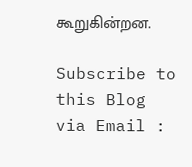கூறுகின்றன.

Subscribe to this Blog via Email :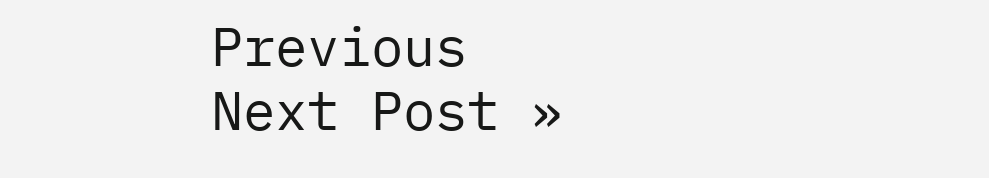Previous
Next Post »